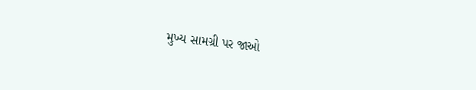મુખ્ય સામગ્રી પર જાઓ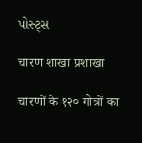પોસ્ટ્સ

चारण शाखा प्रशाखा

चारणों के १२० गोत्रों का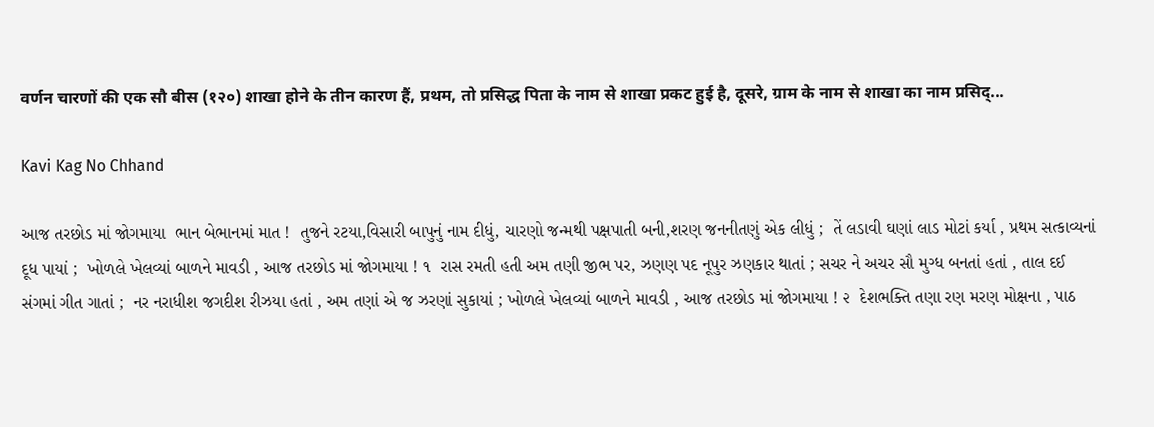वर्णन चारणों की एक सौ बीस (१२०) शाखा होने के तीन कारण हैं, प्रथम, तो प्रसिद्ध पिता के नाम से शाखा प्रकट हुई है, दूसरे, ग्राम के नाम से शाखा का नाम प्रसिद्...

Kavi Kag No Chhand

આજ તરછોડ માં જોગમાયા  ભાન બેભાનમાં માત !  તુજને રટયા,વિસારી બાપુનું નામ દીધું, ચારણો જન્મથી પક્ષપાતી બની,શરણ જનનીતણું એક લીધું ;  તેં લડાવી ઘણાં લાડ મોટાં કર્યા , પ્રથમ સત્કાવ્યનાં દૂધ પાયાં ;  ખોળલે ખેલવ્યાં બાળને માવડી , આજ તરછોડ માં જોગમાયા ! ૧  રાસ રમતી હતી અમ તણી જીભ પર, ઝણણ પદ નૂપુર ઝણકાર થાતાં ; સચર ને અચર સૌ મુગ્ધ બનતાં હતાં , તાલ દઈ સંગમાં ગીત ગાતાં ;  નર નરાધીશ જગદીશ રીઝયા હતાં , અમ તણાં એ જ ઝરણાં સુકાયાં ; ખોળલે ખેલવ્યાં બાળને માવડી , આજ તરછોડ માં જોગમાયા ! ૨  દેશભક્તિ તણા રણ મરણ મોક્ષના , પાઠ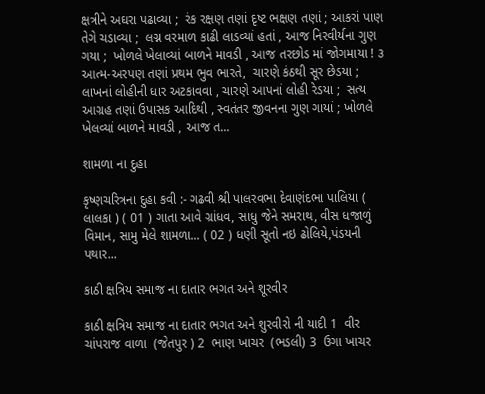ક્ષત્રીને અઘરા પઢાવ્યા ;  રંક રક્ષણ તણાં દૃષ્ટ ભક્ષણ તણાં ; આકરાં પાણ તેગે ચડાવ્યા ;  લગ્ન વરમાળ કાઢી લાડવ્યાં હતાં , આજ નિરવીર્યના ગુણ ગયા ;  ખોળલે ખેલાવ્યાં બાળને માવડી , આજ તરછોડ માં જોગમાયા ! ૩  આત્મ-અરપણ તણાં પ્રથમ ભુવ ભારતે,  ચારણે કંઠથી સૂર છેડયા ;  લાખનાં લોહીની ધાર અટકાવવા , ચારણે આપનાં લોહી રેડયા ;  સત્ય આગ્રહ તણાં ઉપાસક આદિથી , સ્વતંતર જીવનના ગુણ ગાયાં ; ખોળલે ખેલવ્યાં બાળને માવડી , આજ ત...

શામળા ના દુહા

કૃષ્ણચરિત્રના દુહા કવી :- ગઢવી શ્રી પાલરવભા દેવાણંદભા પાલિયા ( લાલકા ) ( 01 ) ગાતા આવે ગ્રાંધવ, સાધુ જેને સમરાથ, વીસ ધજાળું વિમાન, સામુ મેલે શામળા... ( 02 ) ધણી સૂતો નઇ ઢોલિયે,પંડયની પથાર...

કાઠી ક્ષત્રિય સમાજ ના દાતાર ભગત અને શૂરવીર

કાઠી ક્ષત્રિય સમાજ ના દાતાર ભગત અને શુરવીરો ની યાદી 1  વીર ચાંપરાજ વાળા  (જેતપુર ) 2  ભાણ ખાચર  (ભડલી) 3  ઉગા ખાચર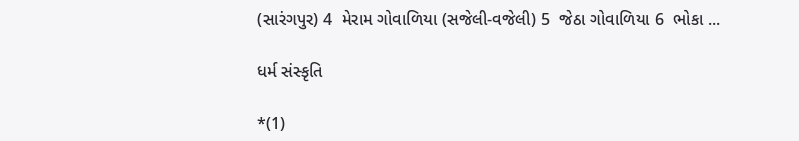(સારંગપુર) 4  મેરામ ગોવાળિયા (સજેલી-વજેલી) 5  જેઠા ગોવાળિયા 6  ભોકા ...

ધર્મ સંસ્કૃતિ

*(1)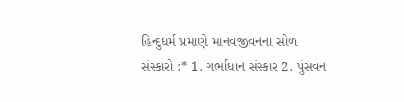હિન્દુધર્મ પ્રમાણે માનવજીવનના સોળ સંસ્કારો :* 1. ગર્ભાધાન સંસ્કાર 2. પુંસવન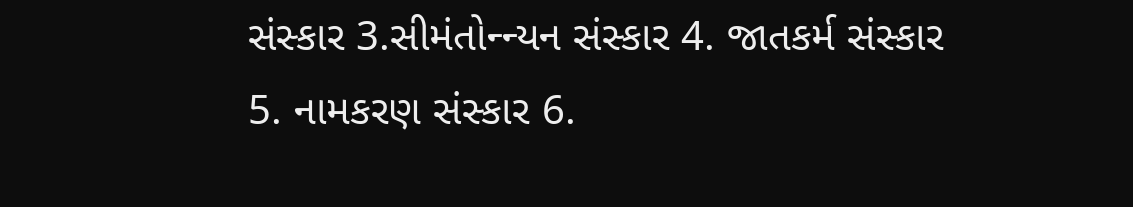સંસ્કાર 3.સીમંતોન્ન્યન સંસ્કાર 4. જાતકર્મ સંસ્કાર 5. નામકરણ સંસ્કાર 6.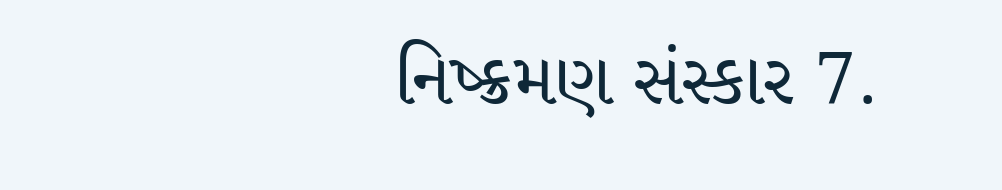નિષ્ક્રમણ સંસ્કાર 7.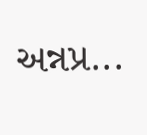અન્નપ્ર...